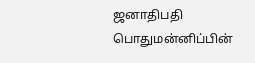ஜனாதிபதி பொதுமன்னிப்பின்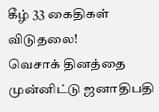கீழ் 33 கைதிகள் விடுதலை!
வெசாக் தினத்தை முன்னிட்டு ஜனாதிபதி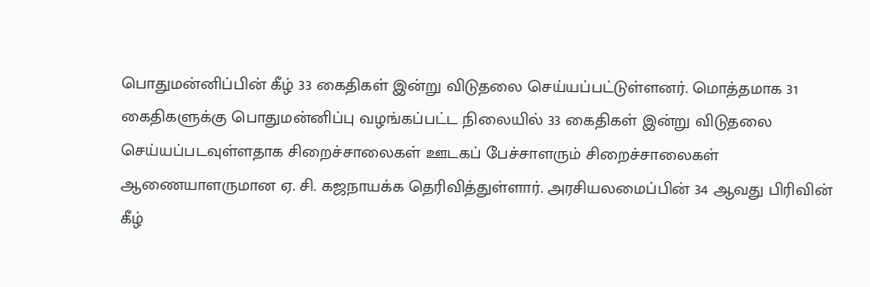பொதுமன்னிப்பின் கீழ் 33 கைதிகள் இன்று விடுதலை செய்யப்பட்டுள்ளனர். மொத்தமாக 31 கைதிகளுக்கு பொதுமன்னிப்பு வழங்கப்பட்ட நிலையில் 33 கைதிகள் இன்று விடுதலை செய்யப்படவுள்ளதாக சிறைச்சாலைகள் ஊடகப் பேச்சாளரும் சிறைச்சாலைகள் ஆணையாளருமான ஏ. சி. கஜநாயக்க தெரிவித்துள்ளார். அரசியலமைப்பின் 34 ஆவது பிரிவின் கீழ்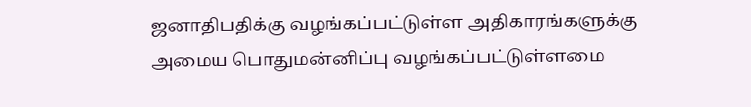ஜனாதிபதிக்கு வழங்கப்பட்டுள்ள அதிகாரங்களுக்கு அமைய பொதுமன்னிப்பு வழங்கப்பட்டுள்ளமை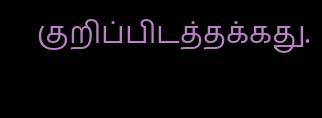குறிப்பிடத்தக்கது.